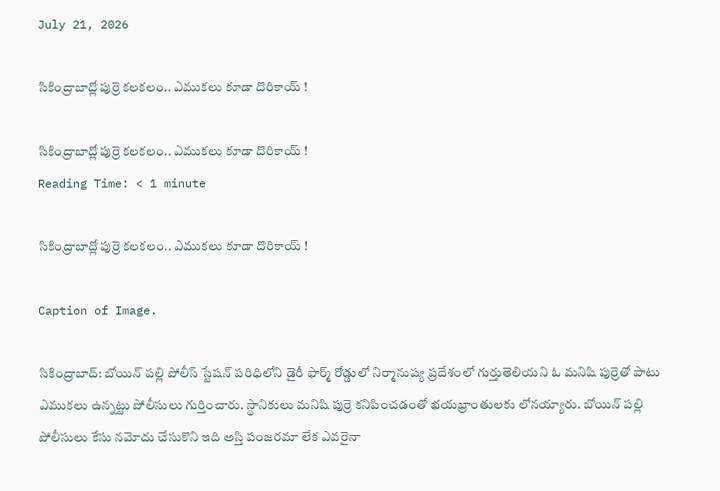July 21, 2026

సికింద్రాబాద్లో పుర్రె కలకలం.. ఎముకలు కూడా దొరికాయ్ !

సికింద్రాబాద్లో పుర్రె కలకలం.. ఎముకలు కూడా దొరికాయ్ !
Reading Time: < 1 minute

సికింద్రాబాద్లో పుర్రె కలకలం.. ఎముకలు కూడా దొరికాయ్ !

Caption of Image.

సికింద్రాబాద్: బోయిన్ పల్లి పోలీస్ స్టేషన్ పరిధిలోని డైరీ ఫార్మ్ రోడ్డులో నిర్మానుష్య ప్రదేశంలో గుర్తుతెలియని ఓ మనిషి పుర్రెతో పాటు ఎముకలు ఉన్నట్టు పోలీసులు గుర్తించారు. స్థానికులు మనిషి పుర్రె కనిపించడంతో భయభ్రాంతులకు లోనయ్యారు. బోయిన్ పల్లి పోలీసులు కేసు నమోదు చేసుకొని ఇది అస్తి పంజరమా లేక ఎవరైనా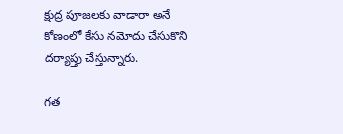క్షుద్ర పూజలకు వాడారా అనే కోణంలో కేసు నమోదు చేసుకొని దర్యాప్తు చేస్తున్నారు.

గత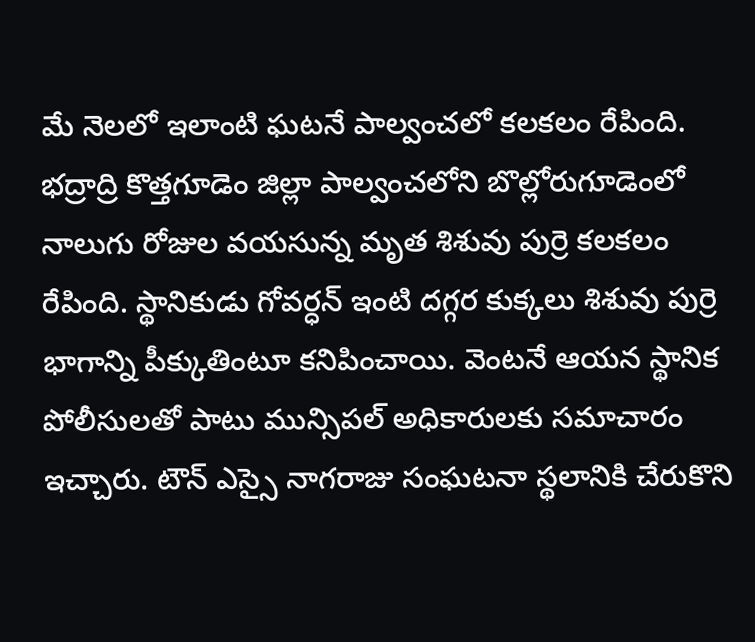మే నెలలో ఇలాంటి ఘటనే పాల్వంచలో కలకలం రేపింది. భద్రాద్రి కొత్తగూడెం జిల్లా పాల్వంచలోని బొల్లోరుగూడెంలో నాలుగు రోజుల వయసున్న మృత శిశువు పుర్రె కలకలం రేపింది. స్థానికుడు గోవర్ధన్ ఇంటి దగ్గర కుక్కలు శిశువు పుర్రె భాగాన్ని పీక్కుతింటూ కనిపించాయి. వెంటనే ఆయన స్థానిక పోలీసులతో పాటు మున్సిపల్ అధికారులకు సమాచారం ఇచ్చారు. టౌన్ ఎస్సై నాగరాజు సంఘటనా స్థలానికి చేరుకొని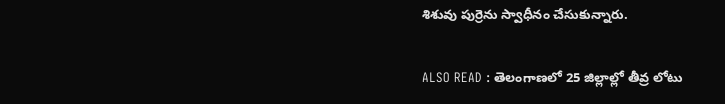శిశువు పుర్రెను స్వాధీనం చేసుకున్నారు.

ALSO READ : తెలంగాణలో 25 జిల్లాల్లో తీవ్ర లోటు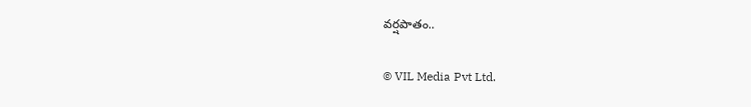వర్షపాతం..

© VIL Media Pvt Ltd.